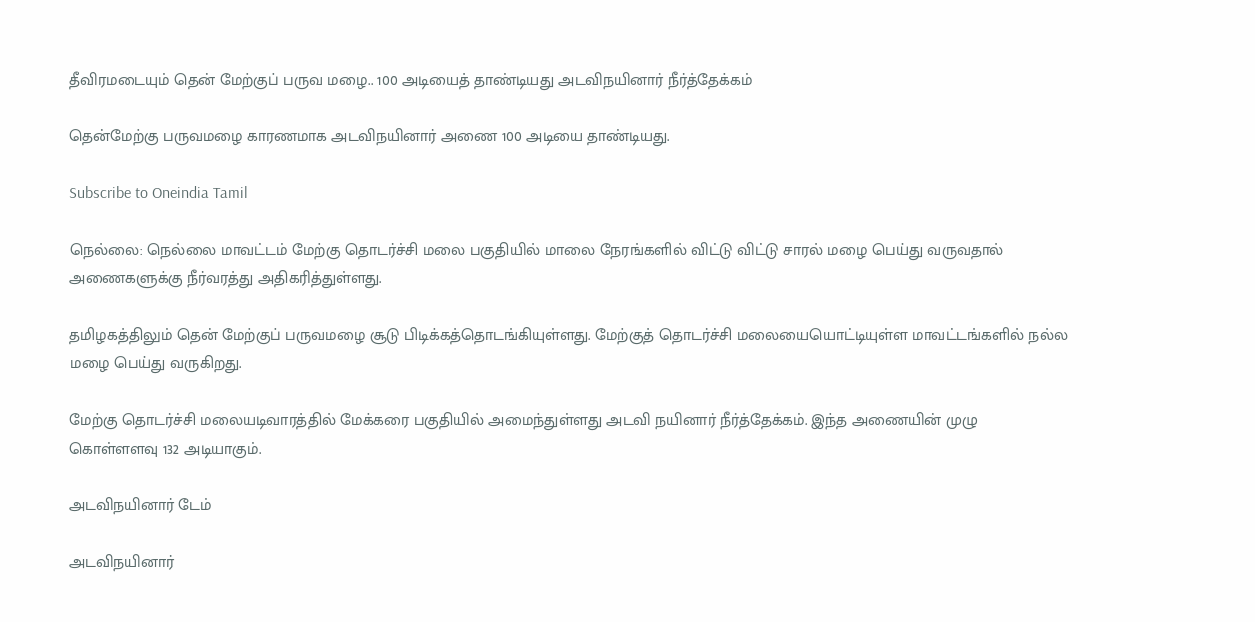தீவிரமடையும் தென் மேற்குப் பருவ மழை.. 100 அடியைத் தாண்டியது அடவிநயினார் நீர்த்தேக்கம்

தென்மேற்கு பருவமழை காரணமாக அடவிநயினார் அணை 100 அடியை தாண்டியது.

Subscribe to Oneindia Tamil

நெல்லை: நெல்லை மாவட்டம் மேற்கு தொடர்ச்சி மலை பகுதியில் மாலை நேரங்களில் விட்டு விட்டு சாரல் மழை பெய்து வருவதால் அணைகளுக்கு நீர்வரத்து அதிகரித்துள்ளது.

தமிழகத்திலும் தென் மேற்குப் பருவமழை சூடு பிடிக்கத்தொடங்கியுள்ளது. மேற்குத் தொடர்ச்சி மலையையொட்டியுள்ள மாவட்டங்களில் நல்ல மழை பெய்து வருகிறது.

மேற்கு தொடர்ச்சி மலையடிவாரத்தில் மேக்கரை பகுதியில் அமைந்துள்ளது அடவி நயினார் நீர்த்தேக்கம். இந்த அணையின் முழு கொள்ளளவு 132 அடியாகும்.

அடவிநயினார் டேம்

அடவிநயினார்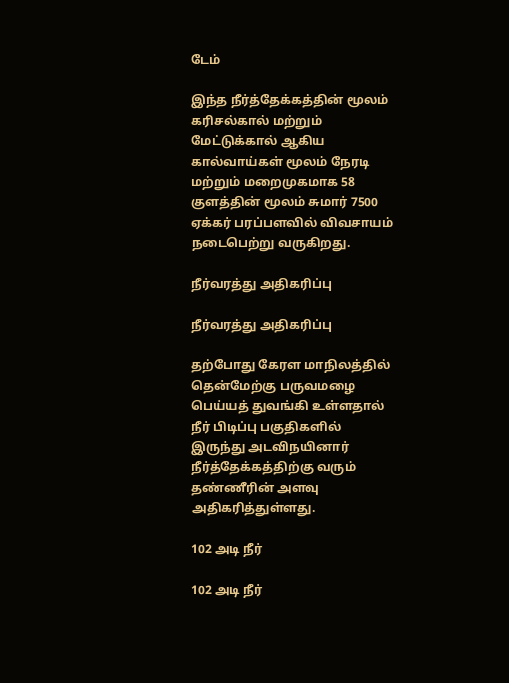டேம்

இந்த நீர்த்தேக்கத்தின் மூலம் கரிசல்கால் மற்றும் மேட்டுக்கால் ஆகிய கால்வாய்கள் மூலம் நேரடி மற்றும் மறைமுகமாக 58 குளத்தின் மூலம் சுமார் 7500 ஏக்கர் பரப்பளவில் விவசாயம் நடைபெற்று வருகிறது.

நீர்வரத்து அதிகரிப்பு

நீர்வரத்து அதிகரிப்பு

தற்போது கேரள மாநிலத்தில் தென்மேற்கு பருவமழை பெய்யத் துவங்கி உள்ளதால் நீர் பிடிப்பு பகுதிகளில் இருந்து அடவிநயினார் நீர்த்தேக்கத்திற்கு வரும் தண்ணீரின் அளவு அதிகரித்துள்ளது.

102 அடி நீர்

102 அடி நீர்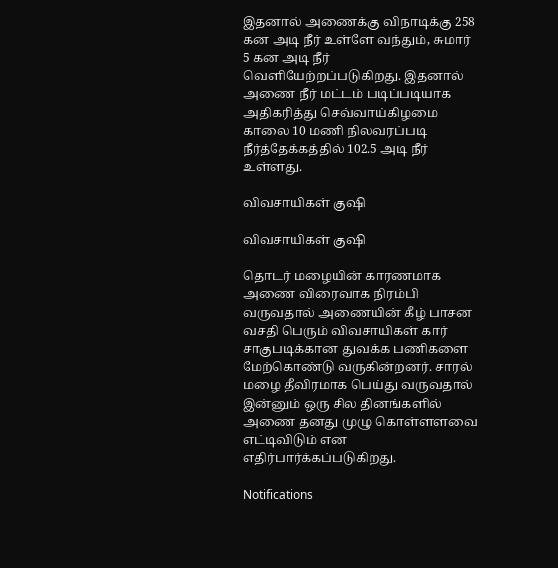இதனால் அணைக்கு விநாடிக்கு 258 கன அடி நீர் உள்ளே வந்தும், சுமார் 5 கன அடி நீர் வெளியேற்றப்படுகிறது. இதனால் அணை நீர் மட்டம் படிப்படியாக அதிகரித்து செவ்வாய்கிழமை காலை 10 மணி நிலவரப்படி நீர்த்தேக்கத்தில் 102.5 அடி நீர் உள்ளது.

விவசாயிகள் குஷி

விவசாயிகள் குஷி

தொடர் மழையின் காரணமாக அணை விரைவாக நிரம்பி வருவதால் அணையின் கீழ் பாசன வசதி பெரும் விவசாயிகள் கார் சாகுபடிக்கான துவக்க பணிகளை மேற்கொண்டு வருகின்றனர். சாரல் மழை தீவிரமாக பெய்து வருவதால் இன்னும் ஒரு சில தினங்களில் அணை தனது முழு கொள்ளளவை எட்டிவிடும் என எதிர்பார்க்கப்படுகிறது.

Notifications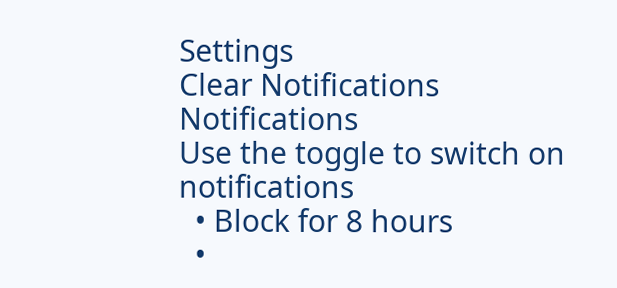Settings
Clear Notifications
Notifications
Use the toggle to switch on notifications
  • Block for 8 hours
  •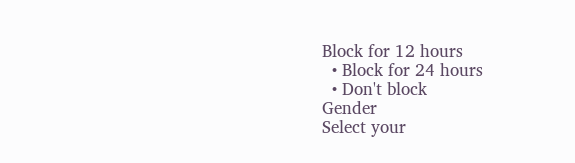Block for 12 hours
  • Block for 24 hours
  • Don't block
Gender
Select your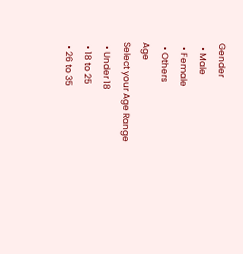Gender
  • Male
  • Female
  • Others
Age
Select your Age Range
  • Under 18
  • 18 to 25
  • 26 to 35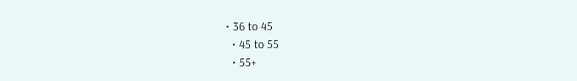• 36 to 45
  • 45 to 55
  • 55+